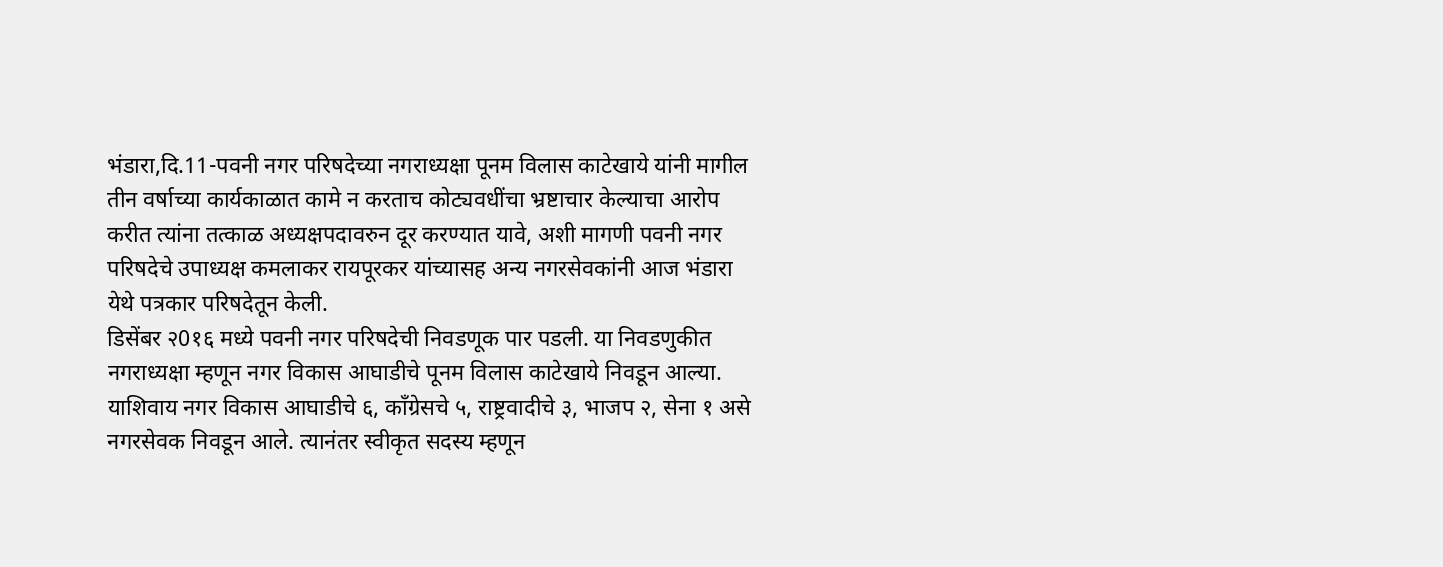भंडारा,दि.11-पवनी नगर परिषदेच्या नगराध्यक्षा पूनम विलास काटेखाये यांनी मागील तीन वर्षाच्या कार्यकाळात कामे न करताच कोट्यवधींचा भ्रष्टाचार केल्याचा आरोप करीत त्यांना तत्काळ अध्यक्षपदावरुन दूर करण्यात यावे, अशी मागणी पवनी नगर परिषदेचे उपाध्यक्ष कमलाकर रायपूरकर यांच्यासह अन्य नगरसेवकांनी आज भंडारा येथे पत्रकार परिषदेतून केली.
डिसेंबर २0१६ मध्ये पवनी नगर परिषदेची निवडणूक पार पडली. या निवडणुकीत नगराध्यक्षा म्हणून नगर विकास आघाडीचे पूनम विलास काटेखाये निवडून आल्या. याशिवाय नगर विकास आघाडीचे ६, कॉंग्रेसचे ५, राष्ट्रवादीचे ३, भाजप २, सेना १ असे नगरसेवक निवडून आले. त्यानंतर स्वीकृत सदस्य म्हणून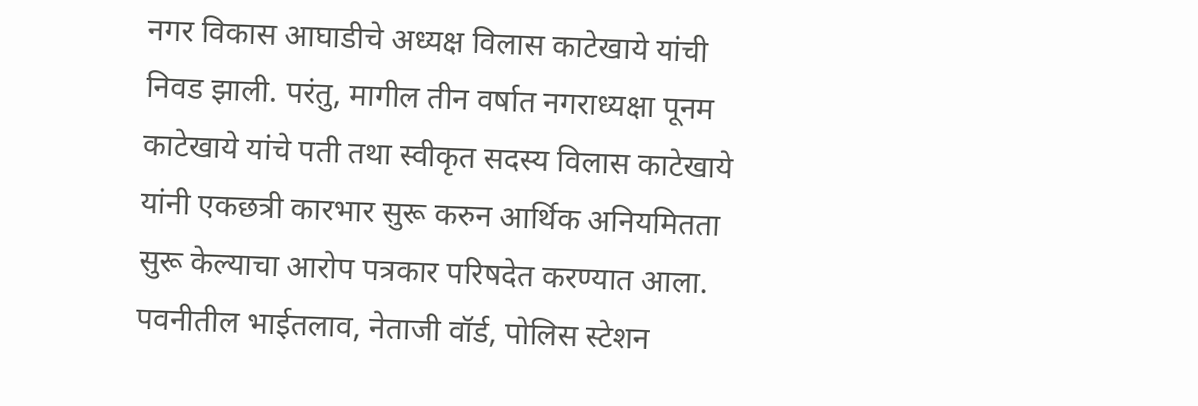नगर विकास आघाडीचे अध्यक्ष विलास काटेखाये यांची निवड झाली. परंतु, मागील तीन वर्षात नगराध्यक्षा पूनम काटेखाये यांचे पती तथा स्वीकृत सदस्य विलास काटेखाये यांनी एकछत्री कारभार सुरू करुन आर्थिक अनियमितता सुरू केल्याचा आरोप पत्रकार परिषदेत करण्यात आला.
पवनीतील भाईतलाव, नेताजी वॉर्ड, पोलिस स्टेशन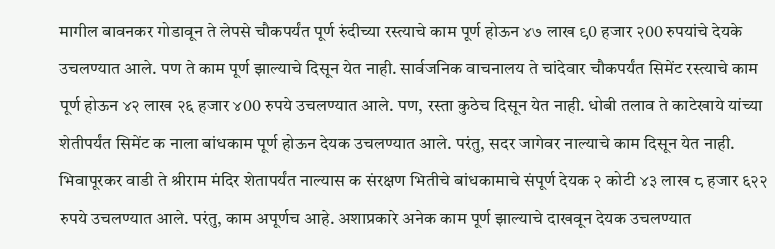मागील बावनकर गोडावून ते लेपसे चौकपर्यंत पूर्ण रुंदीच्या रस्त्याचे काम पूर्ण होऊन ४७ लाख ९0 हजार २00 रुपयांचे देयके उचलण्यात आले. पण ते काम पूर्ण झाल्याचे दिसून येत नाही. सार्वजनिक वाचनालय ते चांदेवार चौकपर्यंत सिमेंट रस्त्याचे काम पूर्ण होऊन ४२ लाख २६ हजार ४00 रुपये उचलण्यात आले. पण, रस्ता कुठेच दिसून येत नाही. धोबी तलाव ते काटेखाये यांच्या शेतीपर्यंत सिमेंट क नाला बांधकाम पूर्ण होऊन देयक उचलण्यात आले. परंतु, सदर जागेवर नाल्याचे काम दिसून येत नाही. भिवापूरकर वाडी ते श्रीराम मंदिर शेतापर्यंत नाल्यास क संरक्षण भितीचे बांधकामाचे संपूर्ण देयक २ कोटी ४३ लाख ८ हजार ६२२ रुपये उचलण्यात आले. परंतु, काम अपूर्णच आहे. अशाप्रकारे अनेक काम पूर्ण झाल्याचे दाखवून देयक उचलण्यात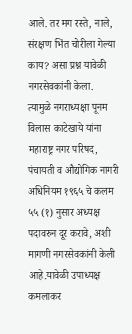आले. तर मग रस्ते, नाले, संरक्षण भिंत चोरीला गेल्या काय? असा प्रश्न यावेळी नगरसेवकांनी केला.
त्यामुळे नगराध्यक्षा पूनम विलास काटेखाये यांना महाराष्ट्र नगर परिषद, पंचायती व औद्योगिक नागरी अधिनियम १९६५ चे कलम ५५ (१) नुसार अध्यक्ष पदावरुन दूर करावे, अशी मागणी नगरसेवकांनी केली आहे.यावेळी उपाध्यक्ष कमलाकर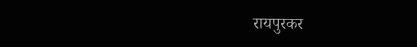रायपुरकर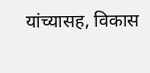यांच्यासह, विकास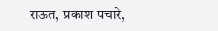राऊत, प्रकाश पचारे,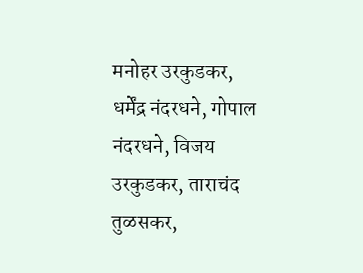मनोहर उरकुडकर, धर्मेंद्र नंदरधने, गोपाल नंदरधने, विजय उरकुडकर, ताराचंद तुळसकर,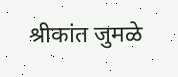श्रीकांत जुमळे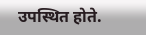उपस्थित होते.